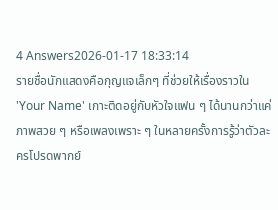4 Answers2026-01-17 18:33:14
รายชื่อนักแสดงคือกุญแจเล็กๆ ที่ช่วยให้เรื่องราวใน 'Your Name' เกาะติดอยู่กับหัวใจแฟน ๆ ได้นานกว่าแค่ภาพสวย ๆ หรือเพลงเพราะ ๆ ในหลายครั้งการรู้ว่าตัวละครโปรดพากย์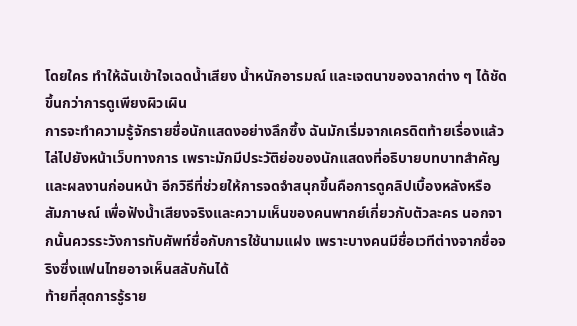โดยใคร ทำให้ฉันเข้าใจเฉดน้ำเสียง น้ำหนักอารมณ์ และเจตนาของฉากต่าง ๆ ได้ชัดขึ้นกว่าการดูเพียงผิวเผิน
การจะทำความรู้จักรายชื่อนักแสดงอย่างลึกซึ้ง ฉันมักเริ่มจากเครดิตท้ายเรื่องแล้วไล่ไปยังหน้าเว็บทางการ เพราะมักมีประวัติย่อของนักแสดงที่อธิบายบทบาทสำคัญและผลงานก่อนหน้า อีกวิธีที่ช่วยให้การจดจำสนุกขึ้นคือการดูคลิปเบื้องหลังหรือสัมภาษณ์ เพื่อฟังน้ำเสียงจริงและความเห็นของคนพากย์เกี่ยวกับตัวละคร นอกจากนั้นควรระวังการทับศัพท์ชื่อกับการใช้นามแฝง เพราะบางคนมีชื่อเวทีต่างจากชื่อจริงซึ่งแฟนไทยอาจเห็นสลับกันได้
ท้ายที่สุดการรู้ราย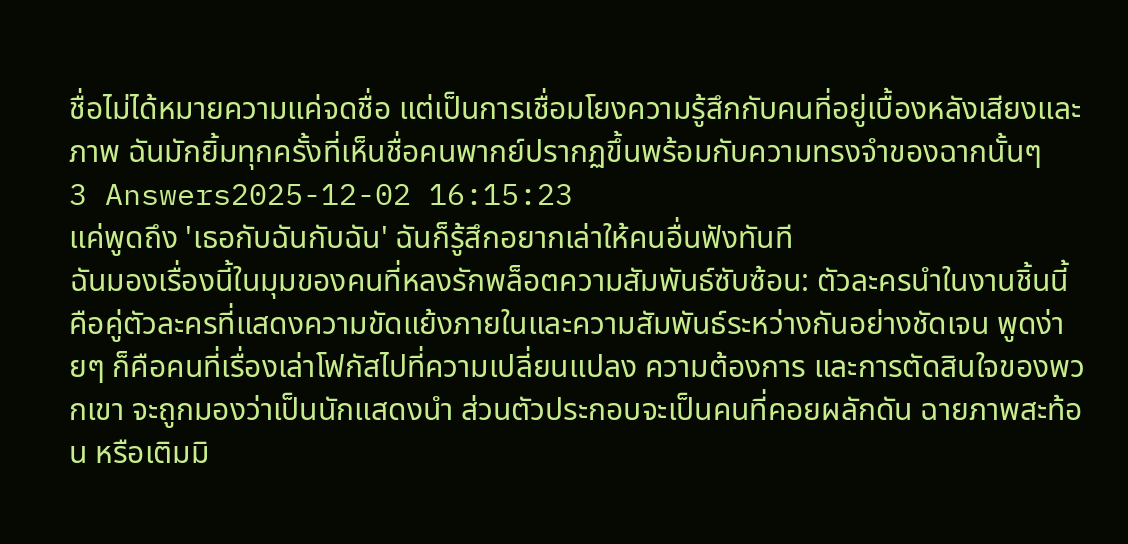ชื่อไม่ได้หมายความแค่จดชื่อ แต่เป็นการเชื่อมโยงความรู้สึกกับคนที่อยู่เบื้องหลังเสียงและภาพ ฉันมักยิ้มทุกครั้งที่เห็นชื่อคนพากย์ปรากฏขึ้นพร้อมกับความทรงจำของฉากนั้นๆ
3 Answers2025-12-02 16:15:23
แค่พูดถึง 'เธอกับฉันกับฉัน' ฉันก็รู้สึกอยากเล่าให้คนอื่นฟังทันที
ฉันมองเรื่องนี้ในมุมของคนที่หลงรักพล็อตความสัมพันธ์ซับซ้อน: ตัวละครนำในงานชิ้นนี้คือคู่ตัวละครที่แสดงความขัดแย้งภายในและความสัมพันธ์ระหว่างกันอย่างชัดเจน พูดง่ายๆ ก็คือคนที่เรื่องเล่าโฟกัสไปที่ความเปลี่ยนแปลง ความต้องการ และการตัดสินใจของพวกเขา จะถูกมองว่าเป็นนักแสดงนำ ส่วนตัวประกอบจะเป็นคนที่คอยผลักดัน ฉายภาพสะท้อน หรือเติมมิ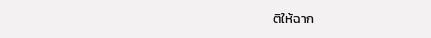ติให้ฉาก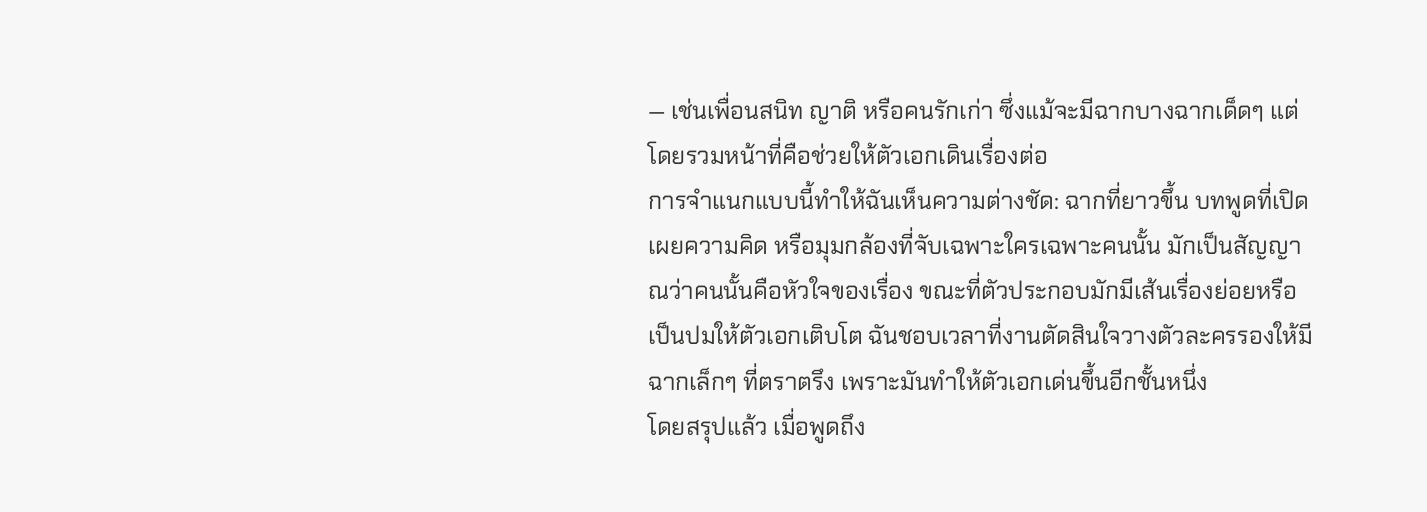— เช่นเพื่อนสนิท ญาติ หรือคนรักเก่า ซึ่งแม้จะมีฉากบางฉากเด็ดๆ แต่โดยรวมหน้าที่คือช่วยให้ตัวเอกเดินเรื่องต่อ
การจำแนกแบบนี้ทำให้ฉันเห็นความต่างชัด: ฉากที่ยาวขึ้น บทพูดที่เปิดเผยความคิด หรือมุมกล้องที่จับเฉพาะใครเฉพาะคนนั้น มักเป็นสัญญาณว่าคนนั้นคือหัวใจของเรื่อง ขณะที่ตัวประกอบมักมีเส้นเรื่องย่อยหรือเป็นปมให้ตัวเอกเติบโต ฉันชอบเวลาที่งานตัดสินใจวางตัวละครรองให้มีฉากเล็กๆ ที่ตราตรึง เพราะมันทำให้ตัวเอกเด่นขึ้นอีกชั้นหนึ่ง
โดยสรุปแล้ว เมื่อพูดถึง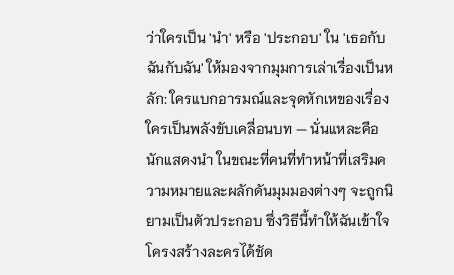ว่าใครเป็น 'นำ' หรือ 'ประกอบ' ใน 'เธอกับฉันกับฉัน' ให้มองจากมุมการเล่าเรื่องเป็นหลัก: ใครแบกอารมณ์และจุดหักเหของเรื่อง ใครเป็นพลังขับเคลื่อนบท — นั่นแหละคือนักแสดงนำ ในขณะที่คนที่ทำหน้าที่เสริมความหมายและผลักดันมุมมองต่างๆ จะถูกนิยามเป็นตัวประกอบ ซึ่งวิธีนี้ทำให้ฉันเข้าใจโครงสร้างละครได้ชัด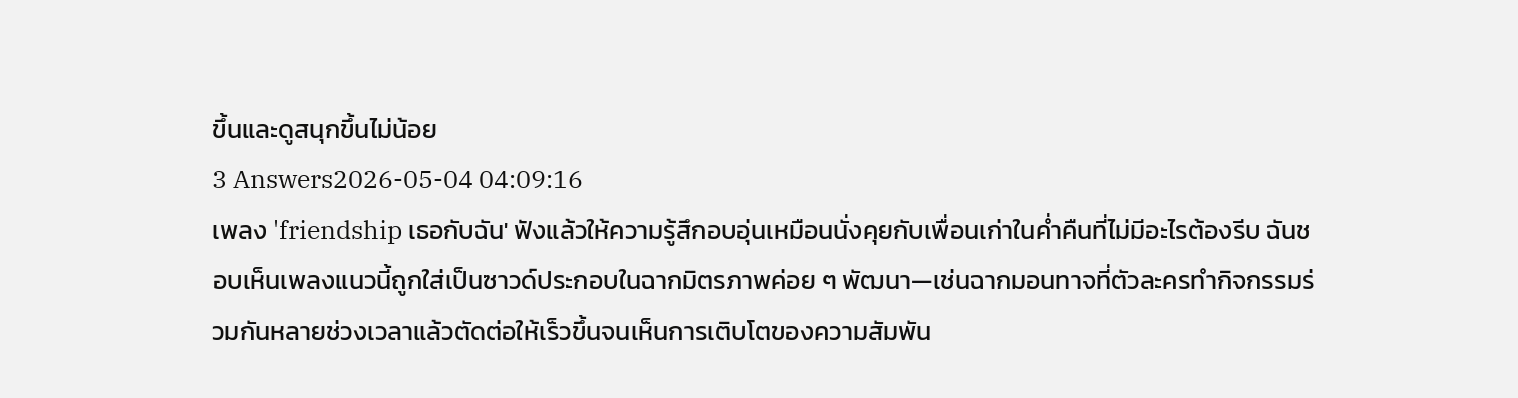ขึ้นและดูสนุกขึ้นไม่น้อย
3 Answers2026-05-04 04:09:16
เพลง 'friendship เธอกับฉัน' ฟังแล้วให้ความรู้สึกอบอุ่นเหมือนนั่งคุยกับเพื่อนเก่าในค่ำคืนที่ไม่มีอะไรต้องรีบ ฉันชอบเห็นเพลงแนวนี้ถูกใส่เป็นซาวด์ประกอบในฉากมิตรภาพค่อย ๆ พัฒนา—เช่นฉากมอนทาจที่ตัวละครทำกิจกรรมร่วมกันหลายช่วงเวลาแล้วตัดต่อให้เร็วขึ้นจนเห็นการเติบโตของความสัมพัน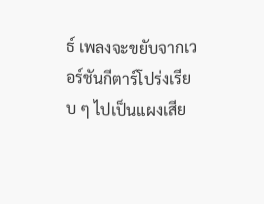ธ์ เพลงจะขยับจากเวอร์ชันกีตาร์โปร่งเรียบ ๆ ไปเป็นแผงเสีย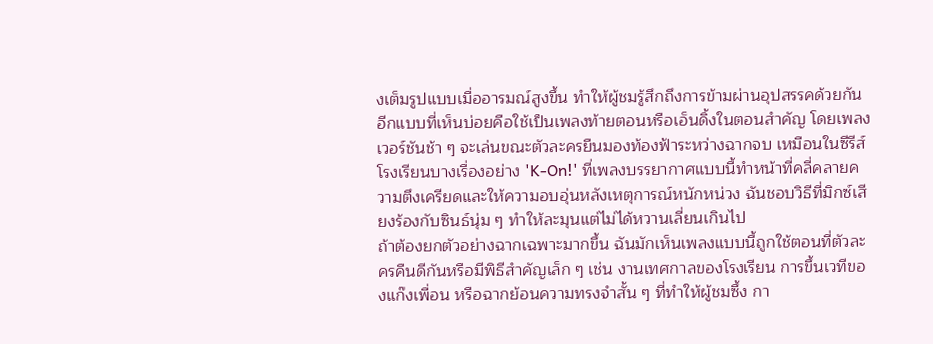งเต็มรูปแบบเมื่ออารมณ์สูงขึ้น ทำให้ผู้ชมรู้สึกถึงการข้ามผ่านอุปสรรคด้วยกัน
อีกแบบที่เห็นบ่อยคือใช้เป็นเพลงท้ายตอนหรือเอ็นดิ้งในตอนสำคัญ โดยเพลงเวอร์ชันช้า ๆ จะเล่นขณะตัวละครยืนมองท้องฟ้าระหว่างฉากจบ เหมือนในซีรีส์โรงเรียนบางเรื่องอย่าง 'K-On!' ที่เพลงบรรยากาศแบบนี้ทำหน้าที่คลี่คลายความตึงเครียดและให้ความอบอุ่นหลังเหตุการณ์หนักหน่วง ฉันชอบวิธีที่มิกซ์เสียงร้องกับซินธ์นุ่ม ๆ ทำให้ละมุนแต่ไม่ได้หวานเลี่ยนเกินไป
ถ้าต้องยกตัวอย่างฉากเฉพาะมากขึ้น ฉันมักเห็นเพลงแบบนี้ถูกใช้ตอนที่ตัวละครคืนดีกันหรือมีพิธีสำคัญเล็ก ๆ เช่น งานเทศกาลของโรงเรียน การขึ้นเวทีของแก๊งเพื่อน หรือฉากย้อนความทรงจำสั้น ๆ ที่ทำให้ผู้ชมซึ้ง กา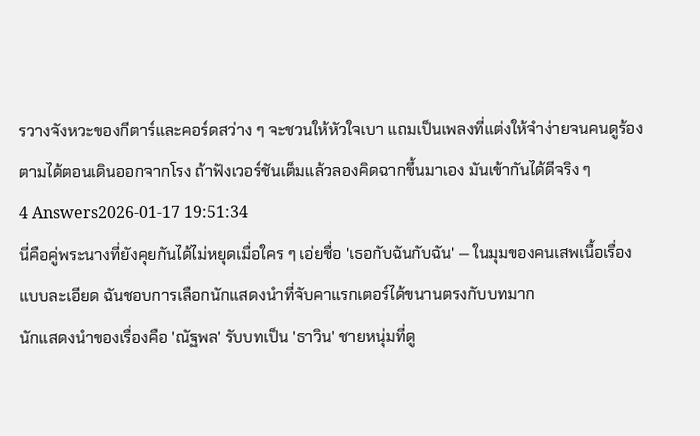รวางจังหวะของกีตาร์และคอร์ดสว่าง ๆ จะชวนให้หัวใจเบา แถมเป็นเพลงที่แต่งให้จำง่ายจนคนดูร้องตามได้ตอนเดินออกจากโรง ถ้าฟังเวอร์ชันเต็มแล้วลองคิดฉากขึ้นมาเอง มันเข้ากันได้ดีจริง ๆ
4 Answers2026-01-17 19:51:34
นี่คือคู่พระนางที่ยังคุยกันได้ไม่หยุดเมื่อใคร ๆ เอ่ยชื่อ 'เธอกับฉันกับฉัน' — ในมุมของคนเสพเนื้อเรื่องแบบละเอียด ฉันชอบการเลือกนักแสดงนำที่จับคาแรกเตอร์ได้ขนานตรงกับบทมาก
นักแสดงนำของเรื่องคือ 'ณัฐพล' รับบทเป็น 'ธาวิน' ชายหนุ่มที่ดู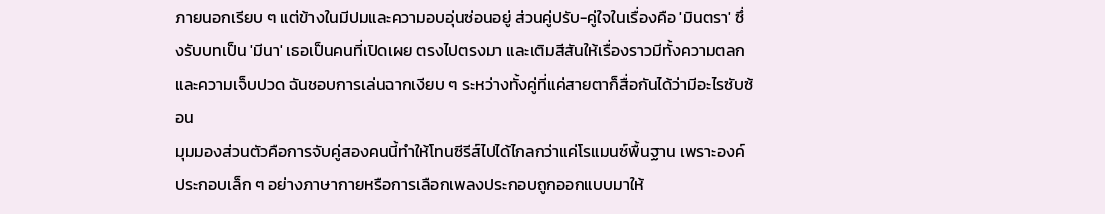ภายนอกเรียบ ๆ แต่ข้างในมีปมและความอบอุ่นซ่อนอยู่ ส่วนคู่ปรับ-คู่ใจในเรื่องคือ 'มินตรา' ซึ่งรับบทเป็น 'มีนา' เธอเป็นคนที่เปิดเผย ตรงไปตรงมา และเติมสีสันให้เรื่องราวมีทั้งความตลกและความเจ็บปวด ฉันชอบการเล่นฉากเงียบ ๆ ระหว่างทั้งคู่ที่แค่สายตาก็สื่อกันได้ว่ามีอะไรซับซ้อน
มุมมองส่วนตัวคือการจับคู่สองคนนี้ทำให้โทนซีรีส์ไปได้ไกลกว่าแค่โรแมนซ์พื้นฐาน เพราะองค์ประกอบเล็ก ๆ อย่างภาษากายหรือการเลือกเพลงประกอบถูกออกแบบมาให้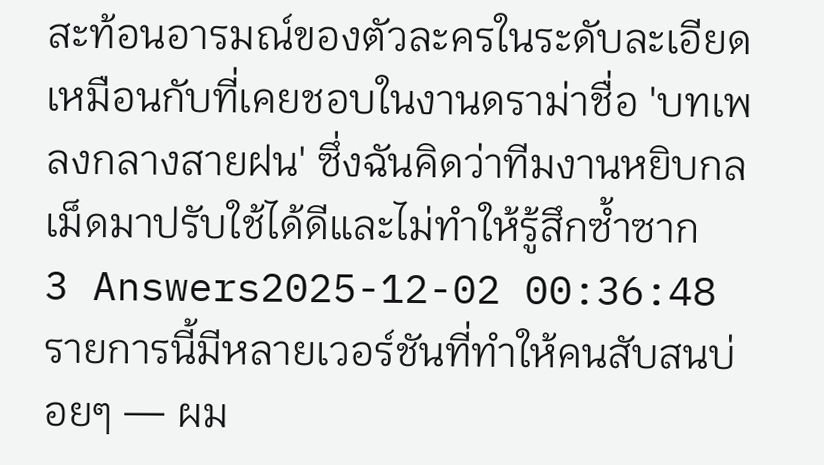สะท้อนอารมณ์ของตัวละครในระดับละเอียด เหมือนกับที่เคยชอบในงานดราม่าชื่อ 'บทเพลงกลางสายฝน' ซึ่งฉันคิดว่าทีมงานหยิบกลเม็ดมาปรับใช้ได้ดีและไม่ทำให้รู้สึกซ้ำซาก
3 Answers2025-12-02 00:36:48
รายการนี้มีหลายเวอร์ชันที่ทำให้คนสับสนบ่อยๆ — ผม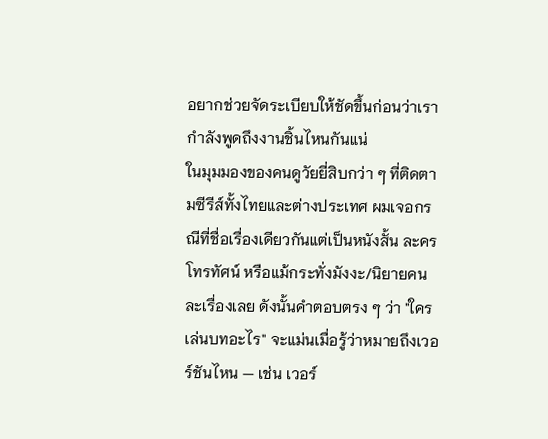อยากช่วยจัดระเบียบให้ชัดขึ้นก่อนว่าเรากำลังพูดถึงงานชิ้นไหนกันแน่
ในมุมมองของคนดูวัยยี่สิบกว่า ๆ ที่ติดตามซีรีส์ทั้งไทยและต่างประเทศ ผมเจอกรณีที่ชื่อเรื่องเดียวกันแต่เป็นหนังสั้น ละครโทรทัศน์ หรือแม้กระทั่งมังงะ/นิยายคนละเรื่องเลย ดังนั้นคำตอบตรง ๆ ว่า "ใครเล่นบทอะไร" จะแม่นเมื่อรู้ว่าหมายถึงเวอร์ชันไหน — เช่น เวอร์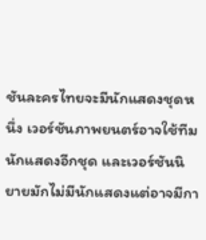ชันละครไทยจะมีนักแสดงชุดหนึ่ง เวอร์ชันภาพยนตร์อาจใช้ทีมนักแสดงอีกชุด และเวอร์ชันนิยายมักไม่มีนักแสดงแต่อาจมีกา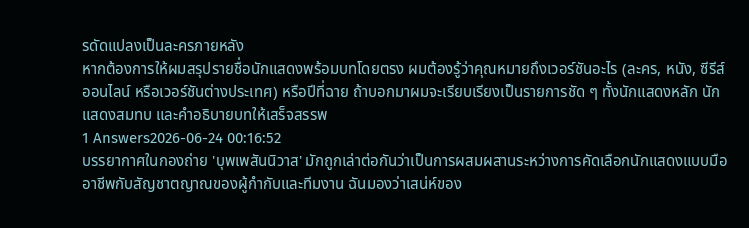รดัดแปลงเป็นละครภายหลัง
หากต้องการให้ผมสรุปรายชื่อนักแสดงพร้อมบทโดยตรง ผมต้องรู้ว่าคุณหมายถึงเวอร์ชันอะไร (ละคร, หนัง, ซีรีส์ออนไลน์ หรือเวอร์ชันต่างประเทศ) หรือปีที่ฉาย ถ้าบอกมาผมจะเรียบเรียงเป็นรายการชัด ๆ ทั้งนักแสดงหลัก นักแสดงสมทบ และคำอธิบายบทให้เสร็จสรรพ
1 Answers2026-06-24 00:16:52
บรรยากาศในกองถ่าย 'บุพเพสันนิวาส' มักถูกเล่าต่อกันว่าเป็นการผสมผสานระหว่างการคัดเลือกนักแสดงแบบมืออาชีพกับสัญชาตญาณของผู้กำกับและทีมงาน ฉันมองว่าเสน่ห์ของ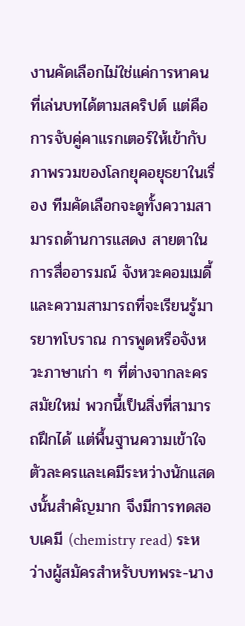งานคัดเลือกไม่ใช่แค่การหาคนที่เล่นบทได้ตามสคริปต์ แต่คือการจับคู่คาแรกเตอร์ให้เข้ากับภาพรวมของโลกยุคอยุธยาในเรื่อง ทีมคัดเลือกจะดูทั้งความสามารถด้านการแสดง สายตาในการสื่ออารมณ์ จังหวะคอมเมดี้ และความสามารถที่จะเรียนรู้มารยาทโบราณ การพูดหรือจังหวะภาษาเก่า ๆ ที่ต่างจากละครสมัยใหม่ พวกนี้เป็นสิ่งที่สามารถฝึกได้ แต่พื้นฐานความเข้าใจตัวละครและเคมีระหว่างนักแสดงนั้นสำคัญมาก จึงมีการทดสอบเคมี (chemistry read) ระหว่างผู้สมัครสำหรับบทพระ-นาง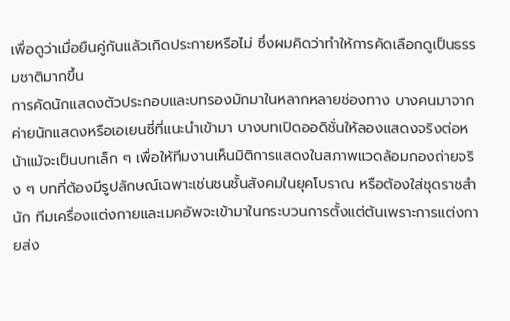เพื่อดูว่าเมื่อยืนคู่กันแล้วเกิดประกายหรือไม่ ซึ่งผมคิดว่าทำให้การคัดเลือกดูเป็นธรรมชาติมากขึ้น
การคัดนักแสดงตัวประกอบและบทรองมักมาในหลากหลายช่องทาง บางคนมาจากค่ายนักแสดงหรือเอเยนซี่ที่แนะนำเข้ามา บางบทเปิดออดิชั่นให้ลองแสดงจริงต่อหน้าแม้จะเป็นบทเล็ก ๆ เพื่อให้ทีมงานเห็นมิติการแสดงในสภาพแวดล้อมกองถ่ายจริง ๆ บทที่ต้องมีรูปลักษณ์เฉพาะเช่นชนชั้นสังคมในยุคโบราณ หรือต้องใส่ชุดราชสำนัก ทีมเครื่องแต่งกายและเมคอัพจะเข้ามาในกระบวนการตั้งแต่ต้นเพราะการแต่งกายส่ง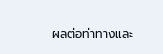ผลต่อท่าทางและ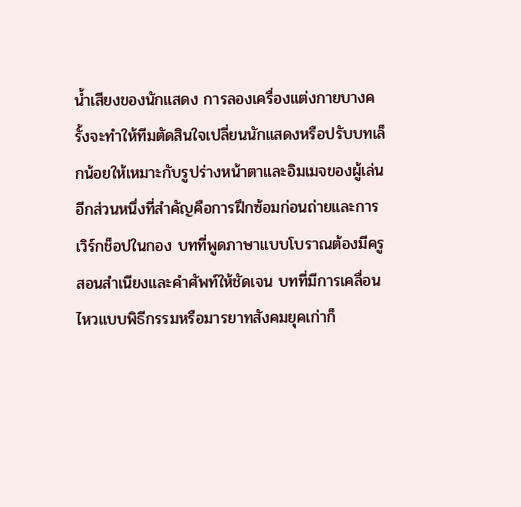น้ำเสียงของนักแสดง การลองเครื่องแต่งกายบางครั้งจะทำให้ทีมตัดสินใจเปลี่ยนนักแสดงหรือปรับบทเล็กน้อยให้เหมาะกับรูปร่างหน้าตาและอิมเมจของผู้เล่น
อีกส่วนหนึ่งที่สำคัญคือการฝึกซ้อมก่อนถ่ายและการเวิร์กช็อปในกอง บทที่พูดภาษาแบบโบราณต้องมีครูสอนสำเนียงและคำศัพท์ให้ชัดเจน บทที่มีการเคลื่อนไหวแบบพิธีกรรมหรือมารยาทสังคมยุคเก่าก็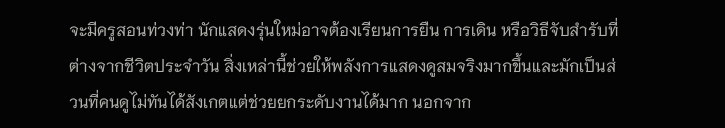จะมีครูสอนท่วงท่า นักแสดงรุ่นใหม่อาจต้องเรียนการยืน การเดิน หรือวิธีจับสำรับที่ต่างจากชีวิตประจำวัน สิ่งเหล่านี้ช่วยให้พลังการแสดงดูสมจริงมากขึ้นและมักเป็นส่วนที่คนดูไม่ทันได้สังเกตแต่ช่วยยกระดับงานได้มาก นอกจาก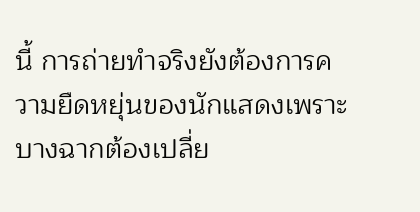นี้ การถ่ายทำจริงยังต้องการความยืดหยุ่นของนักแสดงเพราะบางฉากต้องเปลี่ย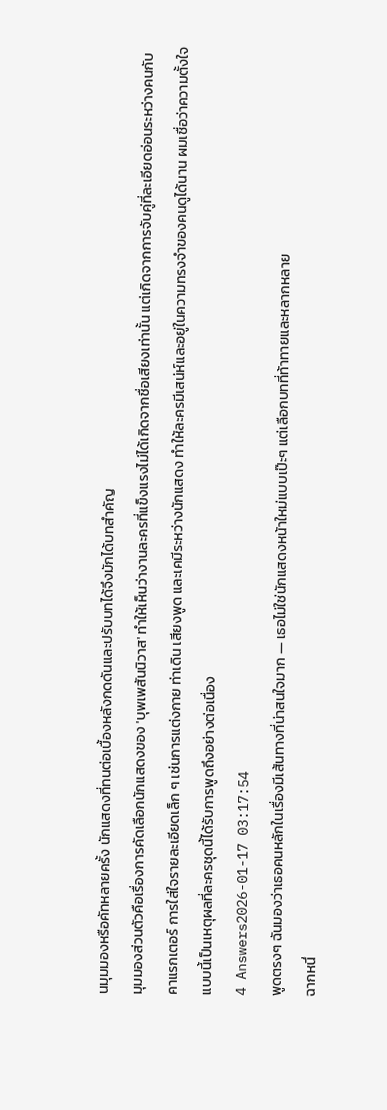นมุมมองหรือคัทหลายครั้ง นักแสดงที่ทนต่อเบื้องหลังกดดันและปรับบทได้จึงมักได้บทสำคัญ
มุมมองส่วนตัวคือเรื่องการคัดเลือกนักแสดงของ 'บุพเพสันนิวาส' ทำให้เห็นว่างานละครที่แข็งแรงไม่ได้เกิดจากชื่อเสียงเท่านั้น แต่เกิดจากการจับคู่ที่ละเอียดอ่อนระหว่างคนกับคาแรกเตอร์ การใส่ใจรายละเอียดเล็ก ๆ เช่นการแต่งกาย ท่าเดิน เสียงพูด และเคมีระหว่างนักแสดง ทำให้ละครมีเสน่ห์และอยู่ในความทรงจำของคนดูได้นาน ผมเชื่อว่าความตั้งใจแบบนี้เป็นเหตุผลที่ละครชุดนี้ได้รับการพูดถึงอย่างต่อเนื่อง
4 Answers2026-01-17 03:17:54
พูดตรงๆ ฉันมองว่าเธอคนหลักในเรื่องมีเส้นทางที่น่าสนใจมาก — เธอไม่ใช่นักแสดงหน้าใหม่แบบเป๊ะๆ แต่เลือกบทที่ท้าทายและหลากหลาย
ฉากหนึ่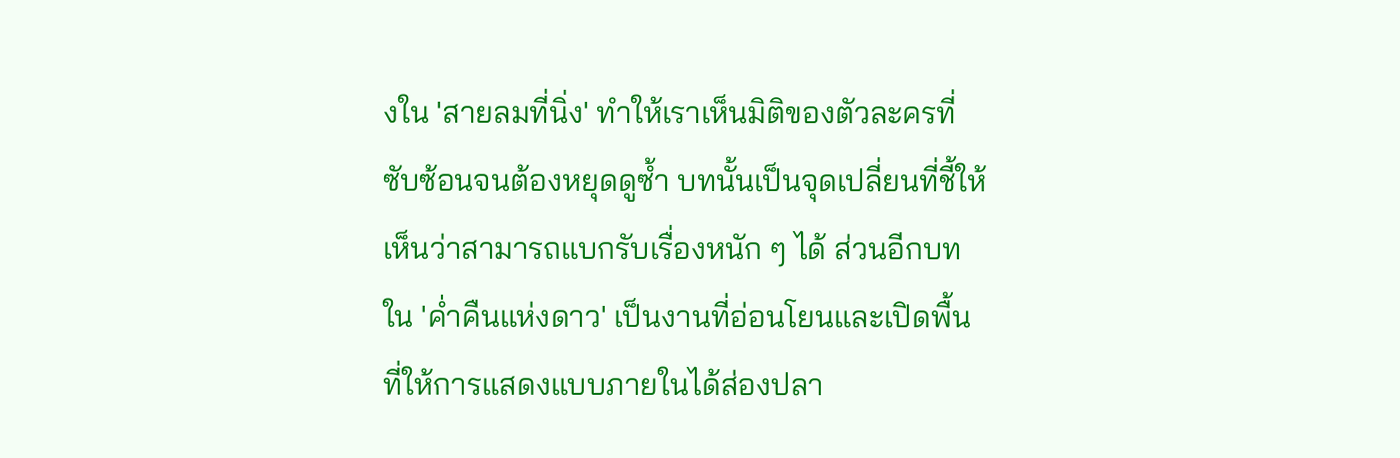งใน 'สายลมที่นิ่ง' ทำให้เราเห็นมิติของตัวละครที่ซับซ้อนจนต้องหยุดดูซ้ำ บทนั้นเป็นจุดเปลี่ยนที่ชี้ให้เห็นว่าสามารถแบกรับเรื่องหนัก ๆ ได้ ส่วนอีกบทใน 'ค่ำคืนแห่งดาว' เป็นงานที่อ่อนโยนและเปิดพื้นที่ให้การแสดงแบบภายในได้ส่องปลา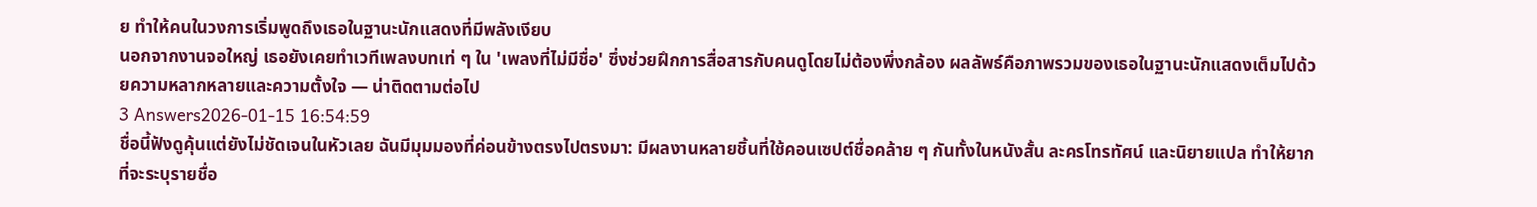ย ทำให้คนในวงการเริ่มพูดถึงเธอในฐานะนักแสดงที่มีพลังเงียบ
นอกจากงานจอใหญ่ เธอยังเคยทำเวทีเพลงบทเท่ ๆ ใน 'เพลงที่ไม่มีชื่อ' ซึ่งช่วยฝึกการสื่อสารกับคนดูโดยไม่ต้องพึ่งกล้อง ผลลัพธ์คือภาพรวมของเธอในฐานะนักแสดงเต็มไปด้วยความหลากหลายและความตั้งใจ — น่าติดตามต่อไป
3 Answers2026-01-15 16:54:59
ชื่อนี้ฟังดูคุ้นแต่ยังไม่ชัดเจนในหัวเลย ฉันมีมุมมองที่ค่อนข้างตรงไปตรงมา: มีผลงานหลายชิ้นที่ใช้คอนเซปต์ชื่อคล้าย ๆ กันทั้งในหนังสั้น ละครโทรทัศน์ และนิยายแปล ทำให้ยากที่จะระบุรายชื่อ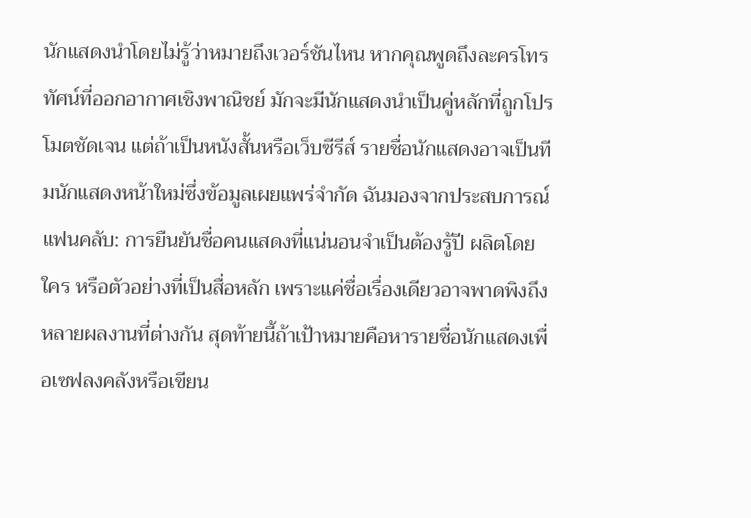นักแสดงนำโดยไม่รู้ว่าหมายถึงเวอร์ชันไหน หากคุณพูดถึงละครโทรทัศน์ที่ออกอากาศเชิงพาณิชย์ มักจะมีนักแสดงนำเป็นคู่หลักที่ถูกโปรโมตชัดเจน แต่ถ้าเป็นหนังสั้นหรือเว็บซีรีส์ รายชื่อนักแสดงอาจเป็นทีมนักแสดงหน้าใหม่ซึ่งข้อมูลเผยแพร่จำกัด ฉันมองจากประสบการณ์แฟนคลับ: การยืนยันชื่อคนแสดงที่แน่นอนจำเป็นต้องรู้ปี ผลิตโดยใคร หรือตัวอย่างที่เป็นสื่อหลัก เพราะแค่ชื่อเรื่องเดียวอาจพาดพิงถึงหลายผลงานที่ต่างกัน สุดท้ายนี้ถ้าเป้าหมายคือหารายชื่อนักแสดงเพื่อเซฟลงคลังหรือเขียน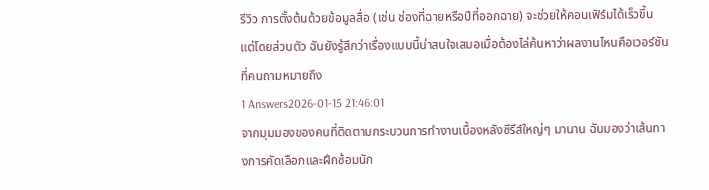รีวิว การตั้งต้นด้วยข้อมูลสื่อ (เช่น ช่องที่ฉายหรือปีที่ออกฉาย) จะช่วยให้คอนเฟิร์มได้เร็วขึ้น แต่โดยส่วนตัว ฉันยังรู้สึกว่าเรื่องแบบนี้น่าสนใจเสมอเมื่อต้องไล่ค้นหาว่าผลงานไหนคือเวอร์ชันที่คนถามหมายถึง
1 Answers2026-01-15 21:46:01
จากมุมมองของคนที่ติดตามกระบวนการทำงานเบื้องหลังซีรีส์ใหญ่ๆ มานาน ฉันมองว่าเส้นทางการคัดเลือกและฝึกซ้อมนัก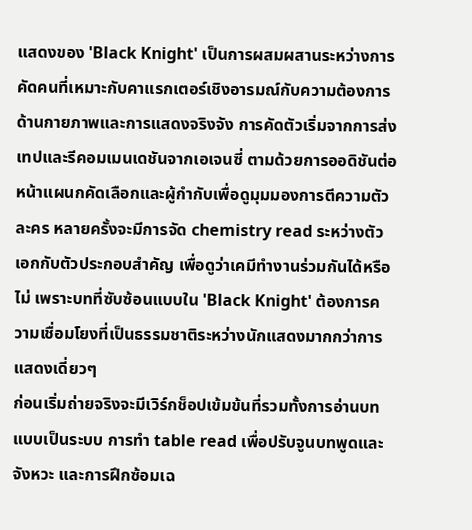แสดงของ 'Black Knight' เป็นการผสมผสานระหว่างการคัดคนที่เหมาะกับคาแรกเตอร์เชิงอารมณ์กับความต้องการด้านกายภาพและการแสดงจริงจัง การคัดตัวเริ่มจากการส่งเทปและรีคอมเมนเดชันจากเอเจนซี่ ตามด้วยการออดิชันต่อหน้าแผนกคัดเลือกและผู้กำกับเพื่อดูมุมมองการตีความตัวละคร หลายครั้งจะมีการจัด chemistry read ระหว่างตัวเอกกับตัวประกอบสำคัญ เพื่อดูว่าเคมีทำงานร่วมกันได้หรือไม่ เพราะบทที่ซับซ้อนแบบใน 'Black Knight' ต้องการความเชื่อมโยงที่เป็นธรรมชาติระหว่างนักแสดงมากกว่าการแสดงเดี่ยวๆ
ก่อนเริ่มถ่ายจริงจะมีเวิร์กช็อปเข้มข้นที่รวมทั้งการอ่านบทแบบเป็นระบบ การทำ table read เพื่อปรับจูนบทพูดและจังหวะ และการฝึกซ้อมเฉ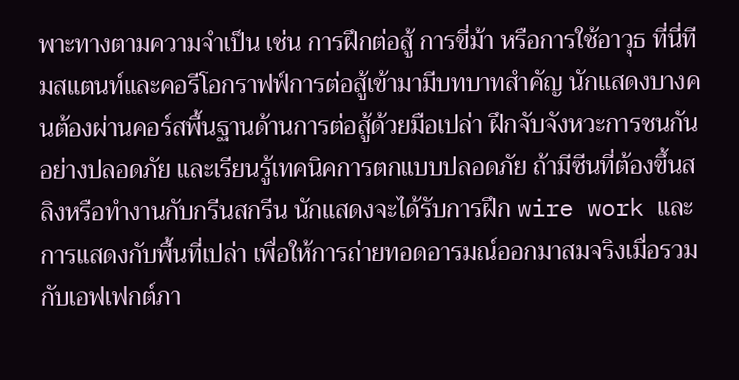พาะทางตามความจำเป็น เช่น การฝึกต่อสู้ การขี่ม้า หรือการใช้อาวุธ ที่นี่ทีมสแตนท์และคอรีโอกราฟฟ์การต่อสู้เข้ามามีบทบาทสำคัญ นักแสดงบางคนต้องผ่านคอร์สพื้นฐานด้านการต่อสู้ด้วยมือเปล่า ฝึกจับจังหวะการชนกันอย่างปลอดภัย และเรียนรู้เทคนิคการตกแบบปลอดภัย ถ้ามีซีนที่ต้องขึ้นสลิงหรือทำงานกับกรีนสกรีน นักแสดงจะได้รับการฝึก wire work และการแสดงกับพื้นที่เปล่า เพื่อให้การถ่ายทอดอารมณ์ออกมาสมจริงเมื่อรวมกับเอฟเฟกต์ภา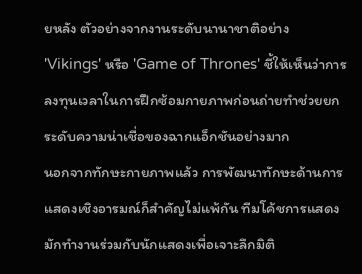ยหลัง ตัวอย่างจากงานระดับนานาชาติอย่าง 'Vikings' หรือ 'Game of Thrones' ชี้ให้เห็นว่าการลงทุนเวลาในการฝึกซ้อมกายภาพก่อนถ่ายทำช่วยยกระดับความน่าเชื่อของฉากแอ็กชันอย่างมาก
นอกจากทักษะกายภาพแล้ว การพัฒนาทักษะด้านการแสดงเชิงอารมณ์ก็สำคัญไม่แพ้กัน ทีมโค้ชการแสดงมักทำงานร่วมกับนักแสดงเพื่อเจาะลึกมิติ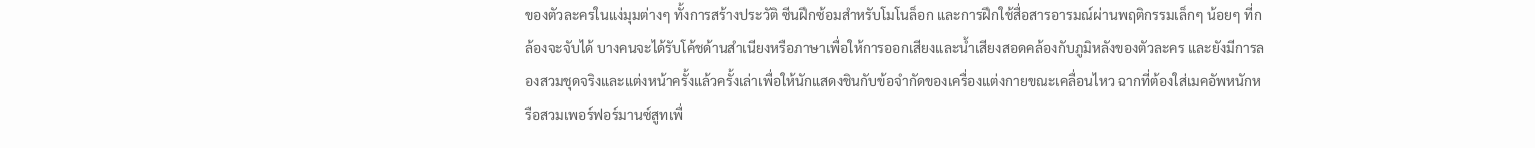ของตัวละครในแง่มุมต่างๆ ทั้งการสร้างประวัติ ซีนฝึกซ้อมสำหรับโมโนล็อก และการฝึกใช้สื่อสารอารมณ์ผ่านพฤติกรรมเล็กๆ น้อยๆ ที่กล้องจะจับได้ บางคนจะได้รับโค้ชด้านสำเนียงหรือภาษาเพื่อให้การออกเสียงและน้ำเสียงสอดคล้องกับภูมิหลังของตัวละคร และยังมีการลองสวมชุดจริงและแต่งหน้าครั้งแล้วครั้งเล่าเพื่อให้นักแสดงชินกับข้อจำกัดของเครื่องแต่งกายขณะเคลื่อนไหว ฉากที่ต้องใส่เมคอัพหนักหรือสวมเพอร์ฟอร์มานซ์สูทเพื่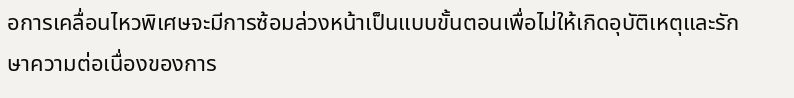อการเคลื่อนไหวพิเศษจะมีการซ้อมล่วงหน้าเป็นแบบขั้นตอนเพื่อไม่ให้เกิดอุบัติเหตุและรักษาความต่อเนื่องของการ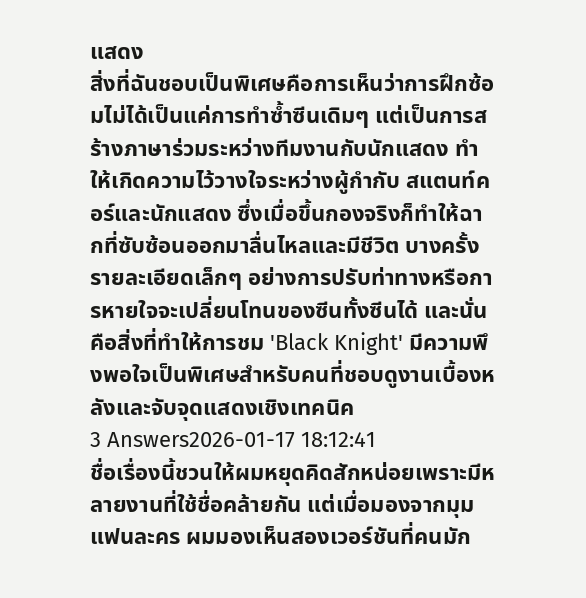แสดง
สิ่งที่ฉันชอบเป็นพิเศษคือการเห็นว่าการฝึกซ้อมไม่ได้เป็นแค่การทำซ้ำซีนเดิมๆ แต่เป็นการสร้างภาษาร่วมระหว่างทีมงานกับนักแสดง ทำให้เกิดความไว้วางใจระหว่างผู้กำกับ สแตนท์คอร์และนักแสดง ซึ่งเมื่อขึ้นกองจริงก็ทำให้ฉากที่ซับซ้อนออกมาลื่นไหลและมีชีวิต บางครั้งรายละเอียดเล็กๆ อย่างการปรับท่าทางหรือการหายใจจะเปลี่ยนโทนของซีนทั้งซีนได้ และนั่นคือสิ่งที่ทำให้การชม 'Black Knight' มีความพึงพอใจเป็นพิเศษสำหรับคนที่ชอบดูงานเบื้องหลังและจับจุดแสดงเชิงเทคนิค
3 Answers2026-01-17 18:12:41
ชื่อเรื่องนี้ชวนให้ผมหยุดคิดสักหน่อยเพราะมีหลายงานที่ใช้ชื่อคล้ายกัน แต่เมื่อมองจากมุมแฟนละคร ผมมองเห็นสองเวอร์ชันที่คนมัก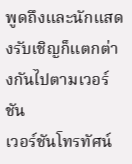พูดถึงและนักแสดงรับเชิญก็แตกต่างกันไปตามเวอร์ชัน
เวอร์ชันโทรทัศน์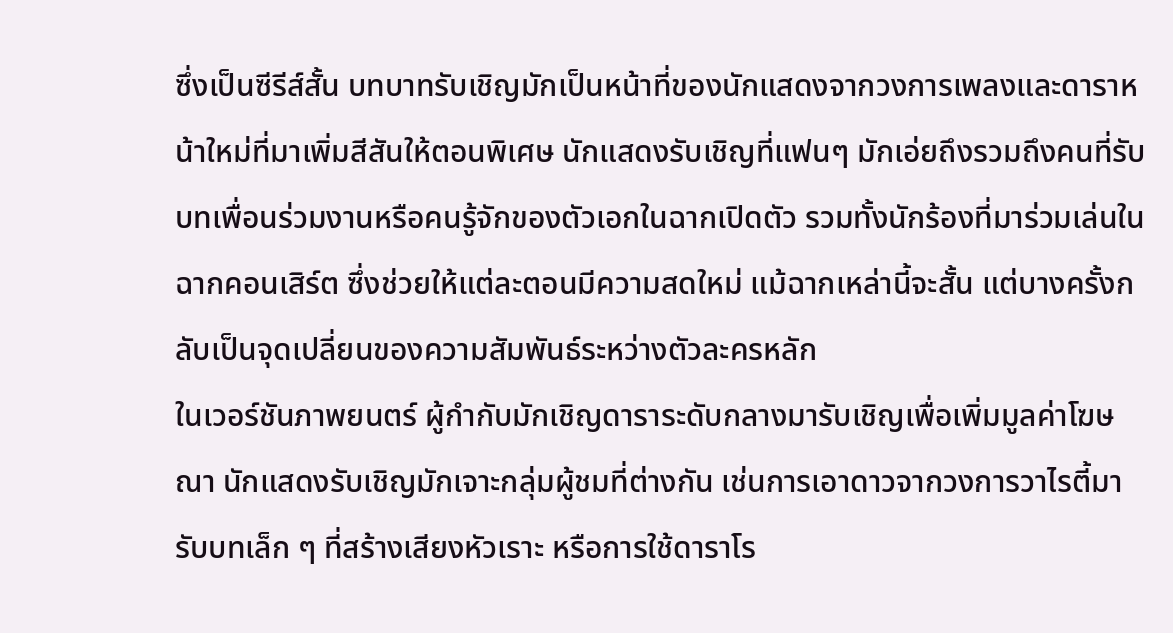ซึ่งเป็นซีรีส์สั้น บทบาทรับเชิญมักเป็นหน้าที่ของนักแสดงจากวงการเพลงและดาราหน้าใหม่ที่มาเพิ่มสีสันให้ตอนพิเศษ นักแสดงรับเชิญที่แฟนๆ มักเอ่ยถึงรวมถึงคนที่รับบทเพื่อนร่วมงานหรือคนรู้จักของตัวเอกในฉากเปิดตัว รวมทั้งนักร้องที่มาร่วมเล่นในฉากคอนเสิร์ต ซึ่งช่วยให้แต่ละตอนมีความสดใหม่ แม้ฉากเหล่านี้จะสั้น แต่บางครั้งกลับเป็นจุดเปลี่ยนของความสัมพันธ์ระหว่างตัวละครหลัก
ในเวอร์ชันภาพยนตร์ ผู้กำกับมักเชิญดาราระดับกลางมารับเชิญเพื่อเพิ่มมูลค่าโฆษณา นักแสดงรับเชิญมักเจาะกลุ่มผู้ชมที่ต่างกัน เช่นการเอาดาวจากวงการวาไรตี้มารับบทเล็ก ๆ ที่สร้างเสียงหัวเราะ หรือการใช้ดาราโร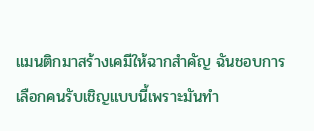แมนติกมาสร้างเคมีให้ฉากสำคัญ ฉันชอบการเลือกคนรับเชิญแบบนี้เพราะมันทำ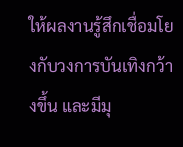ให้ผลงานรู้สึกเชื่อมโยงกับวงการบันเทิงกว้างขึ้น และมีมุ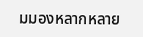มมองหลากหลาย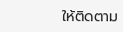ให้ติดตาม